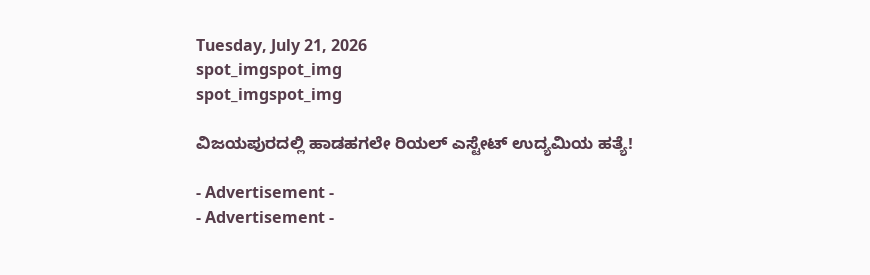Tuesday, July 21, 2026
spot_imgspot_img
spot_imgspot_img

ವಿಜಯಪುರದಲ್ಲಿ ಹಾಡಹಗಲೇ ರಿಯಲ್ ಎಸ್ಟೇಟ್ ಉದ್ಯಮಿಯ ಹತ್ಯೆ!

- Advertisement -
- Advertisement -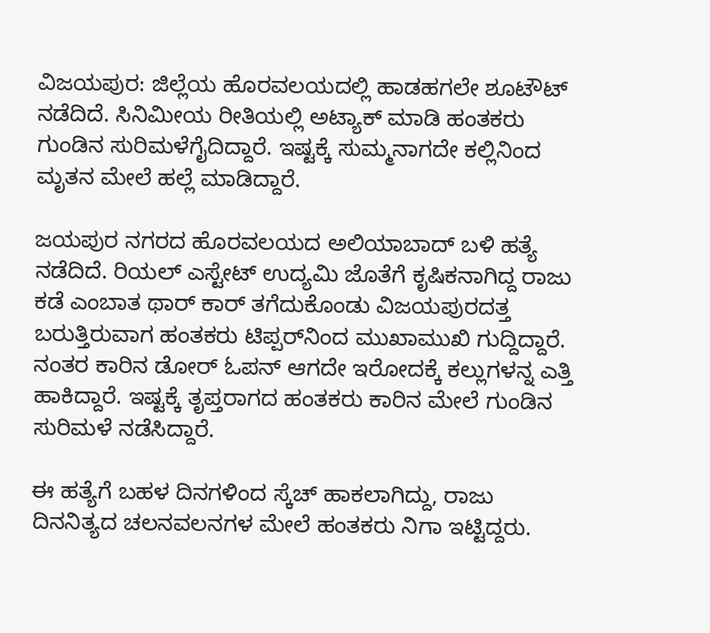ವಿಜಯಪುರ: ಜಿಲ್ಲೆಯ ಹೊರವಲಯದಲ್ಲಿ ಹಾಡಹಗಲೇ ಶೂಟೌಟ್ ನಡೆದಿದೆ. ಸಿನಿಮೀಯ ರೀತಿಯಲ್ಲಿ ಅಟ್ಯಾಕ್ ಮಾಡಿ ಹಂತಕರು ಗುಂಡಿನ ಸುರಿಮಳೆಗೈದಿದ್ದಾರೆ. ಇಷ್ಟಕ್ಕೆ ಸುಮ್ಮನಾಗದೇ ಕಲ್ಲಿನಿಂದ ಮೃತನ ಮೇಲೆ ಹಲ್ಲೆ ಮಾಡಿದ್ದಾರೆ.

ಜಯಪುರ ನಗರದ ಹೊರವಲಯದ ಅಲಿಯಾಬಾದ್ ಬಳಿ ಹತ್ಯೆ ನಡೆದಿದೆ. ರಿಯಲ್ ಎಸ್ಟೇಟ್ ಉದ್ಯಮಿ ಜೊತೆಗೆ ಕೃಷಿಕನಾಗಿದ್ದ ರಾಜು ಕಡೆ ಎಂಬಾತ ಥಾರ್ ಕಾರ್ ತಗೆದುಕೊಂಡು ವಿಜಯಪುರದತ್ತ ಬರುತ್ತಿರುವಾಗ ಹಂತಕರು ಟಿಪ್ಪರ್‌ನಿಂದ ಮುಖಾಮುಖಿ ಗುದ್ದಿದ್ದಾರೆ. ನಂತರ ಕಾರಿನ ಡೋರ್ ಓಪನ್ ಆಗದೇ ಇರೋದಕ್ಕೆ ಕಲ್ಲುಗಳನ್ನ ಎತ್ತಿ ಹಾಕಿದ್ದಾರೆ. ಇಷ್ಟಕ್ಕೆ ತೃಪ್ತರಾಗದ ಹಂತಕರು ಕಾರಿನ ಮೇಲೆ ಗುಂಡಿನ ಸುರಿಮಳೆ ನಡೆಸಿದ್ದಾರೆ.

ಈ ಹತ್ಯೆಗೆ ಬಹಳ ದಿನಗಳಿಂದ ಸ್ಕೆಚ್ ಹಾಕಲಾಗಿದ್ದು, ರಾಜು ದಿನನಿತ್ಯದ ಚಲನವಲನಗಳ ಮೇಲೆ ಹಂತಕರು ನಿಗಾ ಇಟ್ಟಿದ್ದರು.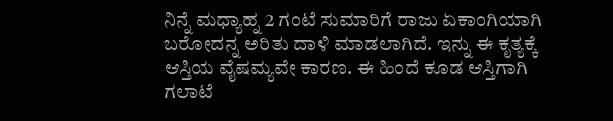ನಿನ್ನೆ ಮಧ್ಯಾಹ್ನ 2 ಗಂಟೆ ಸುಮಾರಿಗೆ ರಾಜು ಏಕಾಂಗಿಯಾಗಿ ಬರೋದನ್ನ ಅರಿತು ದಾಳಿ ಮಾಡಲಾಗಿದೆ. ಇನ್ನು ಈ ಕೃತ್ಯಕ್ಕೆ ಆಸ್ತಿಯ ವೈಷಮ್ಯವೇ ಕಾರಣ. ಈ ಹಿಂದೆ ಕೂಡ ಆಸ್ತಿಗಾಗಿ ಗಲಾಟೆ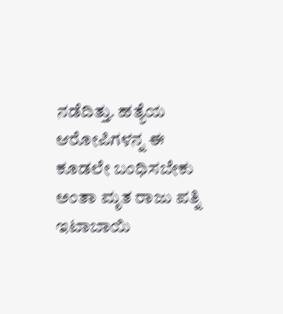ನಡೆದಿತ್ತು. ಹತ್ಯೆಯ ಆರೋಪಿಗಳನ್ನ ಈ ಕೂಡಲೇ ಬಂಧಿಸಬೇಕು ಅಂತಾ ಮೃತ ರಾಜು ಪತ್ನಿ ಇಟಾಬಾಯಿ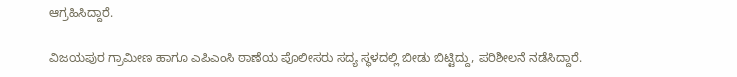ಆಗ್ರಹಿಸಿದ್ದಾರೆ.

ವಿಜಯಪುರ ಗ್ರಾಮೀಣ ಹಾಗೂ ಎಪಿಎಂಸಿ ಠಾಣೆಯ ಪೊಲೀಸರು ಸದ್ಯ ಸ್ಥಳದಲ್ಲಿ ಬೀಡು ಬಿಟ್ಟಿದ್ದು, ಪರಿಶೀಲನೆ ನಡೆಸಿದ್ದಾರೆ.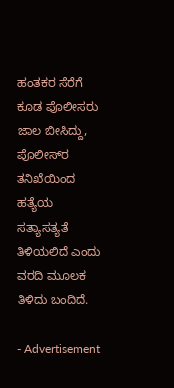ಹಂತಕರ ಸೆರೆಗೆ ಕೂಡ ಪೊಲೀಸರು ಜಾಲ ಬೀಸಿದ್ದು, ಪೊಲೀಸ್‌ರ ತನಿಖೆಯಿಂದ ಹತ್ಯೆಯ ಸತ್ಯಾಸತ್ಯತೆ ತಿಳಿಯಲಿದೆ ಎಂದು ವರದಿ ಮೂಲಕ ತಿಳಿದು ಬಂದಿದೆ.

- Advertisement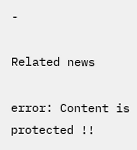-

Related news

error: Content is protected !!